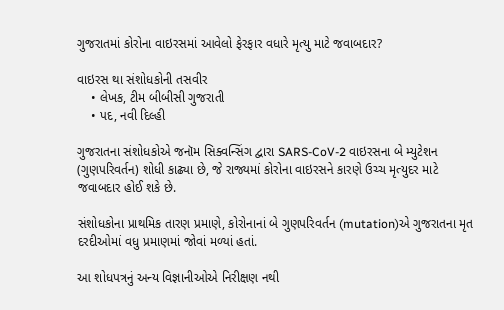ગુજરાતમાં કોરોના વાઇરસમાં આવેલો ફેરફાર વધારે મૃત્યુ માટે જવાબદાર?

વાઇરસ થા સંશોધકોની તસવીર
    • લેખક, ટીમ બીબીસી ગુજરાતી
    • પદ, નવી દિલ્હી

ગુજરાતના સંશોધકોએ જનૉમ સિક્વન્સિંગ દ્વારા SARS-CoV-2 વાઇરસના બે મ્યુટેશન (ગુણપરિવર્તન) શોધી કાઢ્યા છે, જે રાજ્યમાં કોરોના વાઇરસને કારણે ઉચ્ચ મૃત્યુદર માટે જવાબદાર હોઈ શકે છે.

સંશોધકોના પ્રાથમિક તારણ પ્રમાણે, કોરોનાનાં બે ગુણપરિવર્તન (mutation)એ ગુજરાતના મૃત દરદીઓમાં વધુ પ્રમાણમાં જોવાં મળ્યાં હતાં.

આ શોધપત્રનું અન્ય વિજ્ઞાનીઓએ નિરીક્ષણ નથી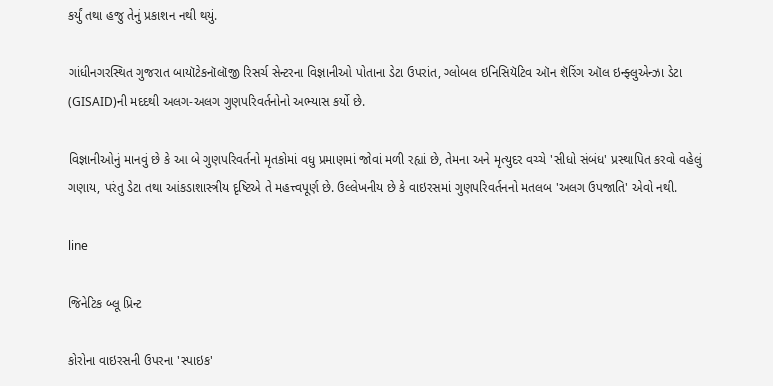કર્યું તથા હજુ તેનું પ્રકાશન નથી થયું.

ગાંધીનગરસ્થિત ગુજરાત બાયૉટેકનૉલૉજી રિસર્ચ સેન્ટરના વિજ્ઞાનીઓ પોતાના ડેટા ઉપરાંત, ગ્લોબલ ઇનિસિયૅટિવ ઑન શૅરિંગ ઑલ ઇન્ફ્લુએન્ઝા ડેટા (GISAID)ની મદદથી અલગ-અલગ ગુણપરિવર્તનોનો અભ્યાસ કર્યો છે.

વિજ્ઞાનીઓનું માનવું છે કે આ બે ગુણપરિવર્તનો મૃતકોમાં વધુ પ્રમાણમાં જોવાં મળી રહ્યાં છે, તેમના અને મૃત્યુદર વચ્ચે 'સીધો સંબંધ' પ્રસ્થાપિત કરવો વહેલું ગણાય, પરંતુ ડેટા તથા આંકડાશાસ્ત્રીય દૃષ્ટિએ તે મહત્ત્વપૂર્ણ છે. ઉલ્લેખનીય છે કે વાઇરસમાં ગુણપરિવર્તનનો મતલબ 'અલગ ઉપજાતિ' એવો નથી.

line

જિનેટિક બ્લૂ પ્રિન્ટ

કોરોના વાઇરસની ઉપરના 'સ્પાઇક'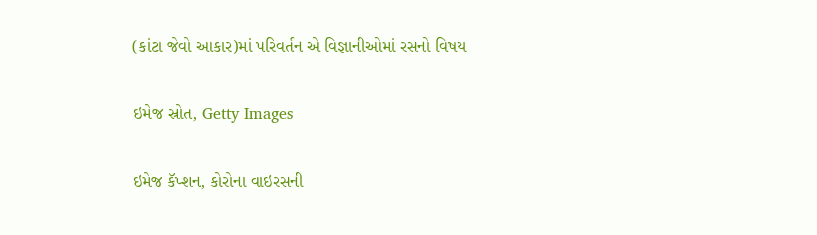(કાંટા જેવો આકાર)માં પરિવર્તન એ વિજ્ઞાનીઓમાં રસનો વિષય

ઇમેજ સ્રોત, Getty Images

ઇમેજ કૅપ્શન, કોરોના વાઇરસની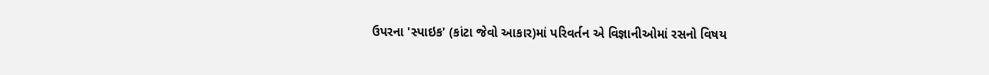ઉપરના 'સ્પાઇક' (કાંટા જેવો આકાર)માં પરિવર્તન એ વિજ્ઞાનીઓમાં રસનો વિષય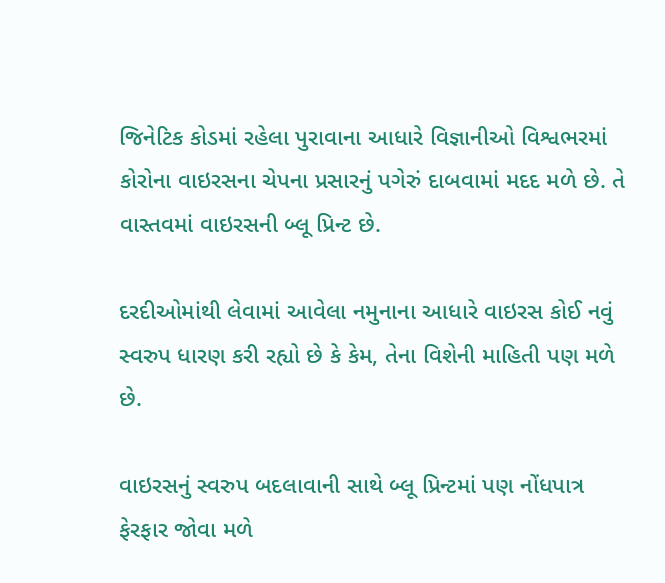જિનેટિક કોડમાં રહેલા પુરાવાના આધારે વિજ્ઞાનીઓ વિશ્વભરમાં કોરોના વાઇરસના ચેપના પ્રસારનું પગેરું દાબવામાં મદદ મળે છે. તે વાસ્તવમાં વાઇરસની બ્લૂ પ્રિન્ટ છે.

દરદીઓમાંથી લેવામાં આવેલા નમુનાના આધારે વાઇરસ કોઈ નવું સ્વરુપ ધારણ કરી રહ્યો છે કે કેમ, તેના વિશેની માહિતી પણ મળે છે.

વાઇરસનું સ્વરુપ બદલાવાની સાથે બ્લૂ પ્રિન્ટમાં પણ નોંધપાત્ર ફેરફાર જોવા મળે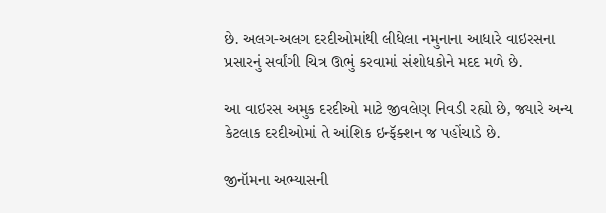છે. અલગ-અલગ દરદીઓમાંથી લીધેલા નમુનાના આધારે વાઇરસના પ્રસારનું સર્વાંગી ચિત્ર ઊભું કરવામાં સંશોધકોને મદદ મળે છે.

આ વાઇરસ અમુક દરદીઓ માટે જીવલેણ નિવડી રહ્યો છે, જ્યારે અન્ય કેટલાક દરદીઓમાં તે આંશિક ઇન્ફૅક્શન જ પહોંચાડે છે.

જીનૉમના અભ્યાસની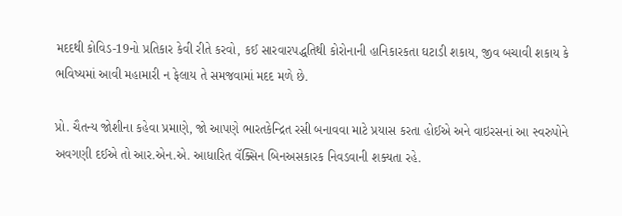મદદથી કોવિડ-19નો પ્રતિકાર કેવી રીતે કરવો, કઈ સારવારપદ્ધતિથી કોરોનાની હાનિકારકતા ઘટાડી શકાય, જીવ બચાવી શકાય કે ભવિષ્યમાં આવી મહામારી ન ફેલાય તે સમજવામાં મદદ મળે છે.

પ્રો. ચૈતન્ય જોશીના કહેવા પ્રમાણે, જો આપણે ભારતકેન્દ્રિત રસી બનાવવા માટે પ્રયાસ કરતા હોઈએ અને વાઇરસનાં આ સ્વરુપોને અવગણી દઈએ તો આર.એન.એ. આધારિત વૅક્સિન બિનઅસકારક નિવડવાની શક્યતા રહે.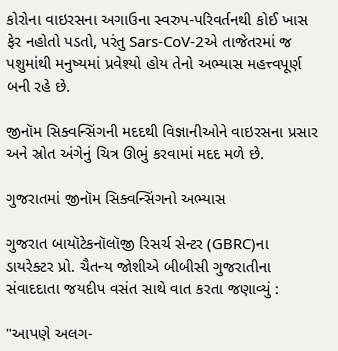કોરોના વાઇરસના અગાઉના સ્વરુપ-પરિવર્તનથી કોઈ ખાસ ફેર નહોતો પડતો, પરંતુ Sars-CoV-2એ તાજેતરમાં જ પશુમાંથી મનુષ્યમાં પ્રવેશ્યો હોય તેનો અભ્યાસ મહત્ત્વપૂર્ણ બની રહે છે.

જીનૉમ સિક્વન્સિંગની મદદથી વિજ્ઞાનીઓને વાઇરસના પ્રસાર અને સ્રોત અંગેનું ચિત્ર ઊભું કરવામાં મદદ મળે છે.

ગુજરાતમાં જીનૉમ સિક્વન્સિંગનો અભ્યાસ

ગુજરાત બાયૉટેકનૉલૉજી રિસર્ચ સેન્ટર (GBRC)ના ડાયરેક્ટર પ્રો. ચૈતન્ય જોશીએ બીબીસી ગુજરાતીના સંવાદદાતા જયદીપ વસંત સાથે વાત કરતા જણાવ્યું :

"આપણે અલગ-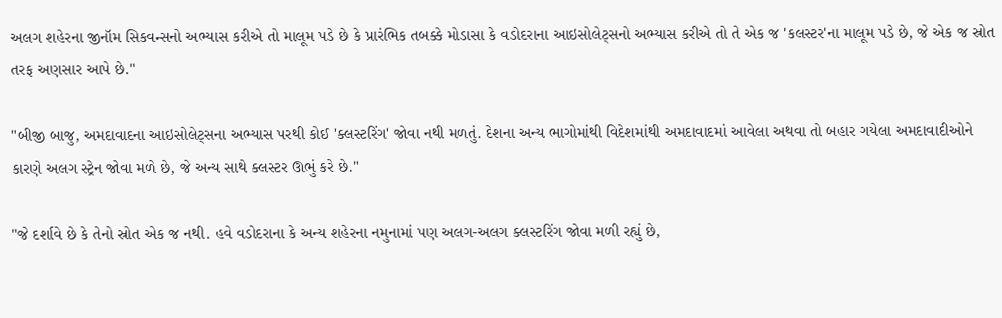અલગ શહેરના જીનૉમ સિકવન્સનો અભ્યાસ કરીએ તો માલૂમ પડે છે કે પ્રારંભિક તબક્કે મોડાસા કે વડોદરાના આઇસોલેટ્સનો અભ્યાસ કરીએ તો તે એક જ 'કલસ્ટર'ના માલૂમ પડે છે, જે એક જ સ્રોત તરફ અણસાર આપે છે."

"બીજી બાજુ, અમદાવાદના આઇસોલેટ્સના અભ્યાસ પરથી કોઈ 'ક્લસ્ટરિંગ' જોવા નથી મળતું. દેશના અન્ય ભાગોમાંથી વિદેશમાંથી અમદાવાદમાં આવેલા અથવા તો બહાર ગયેલા અમદાવાદીઓને કારણે અલગ સ્ટ્રેન જોવા મળે છે, જે અન્ય સાથે ક્લસ્ટર ઊભું કરે છે."

"જે દર્શાવે છે કે તેનો સ્રોત એક જ નથી. હવે વડોદરાના કે અન્ય શહેરના નમુનામાં પણ અલગ-અલગ ક્લસ્ટરિંગ જોવા મળી રહ્યું છે,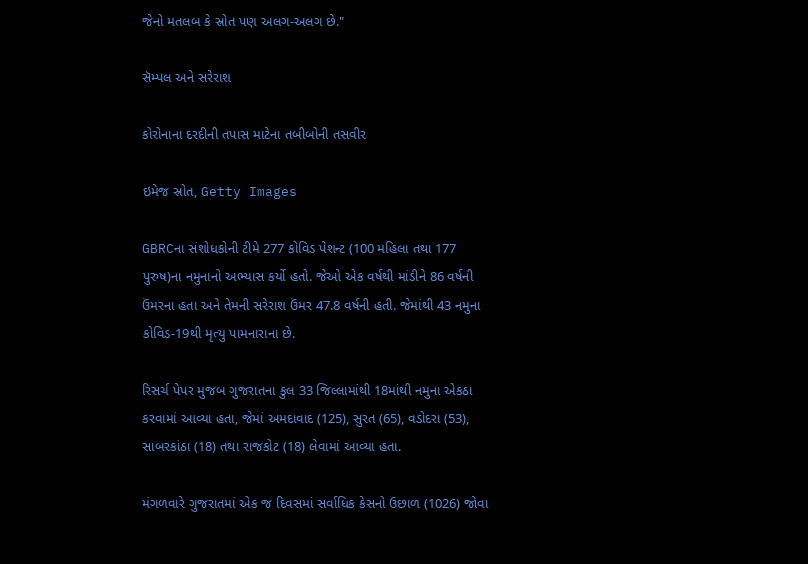જેનો મતલબ કે સ્રોત પણ અલગ-અલગ છે."

સૅમ્પલ અને સરેરાશ

કોરોનાના દરદીની તપાસ માટેના તબીબોની તસવીર

ઇમેજ સ્રોત, Getty Images

GBRCના સંશોધકોની ટીમે 277 કોવિડ પેશન્ટ (100 મહિલા તથા 177 પુરુષ)ના નમુનાનો અભ્યાસ કર્યો હતો. જેઓ એક વર્ષથી માંડીને 86 વર્ષની ઉંમરના હતા અને તેમની સરેરાશ ઉંમર 47.8 વર્ષની હતી. જેમાંથી 43 નમુના કોવિડ-19થી મૃત્યુ પામનારાના છે.

રિસર્ચ પેપર મુજબ ગુજરાતના કુલ 33 જિલ્લામાંથી 18માંથી નમુના એકઠા કરવામાં આવ્યા હતા, જેમાં અમદાવાદ (125), સુરત (65), વડોદરા (53), સાબરકાંઠા (18) તથા રાજકોટ (18) લેવામાં આવ્યા હતા.

મંગળવારે ગુજરાતમાં એક જ દિવસમાં સર્વાધિક કેસનો ઉછાળ (1026) જોવા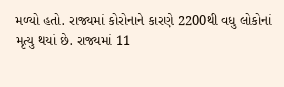મળ્યો હતો. રાજ્યમાં કોરોનાને કારણે 2200થી વધુ લોકોનાં મૃત્યુ થયાં છે. રાજ્યમાં 11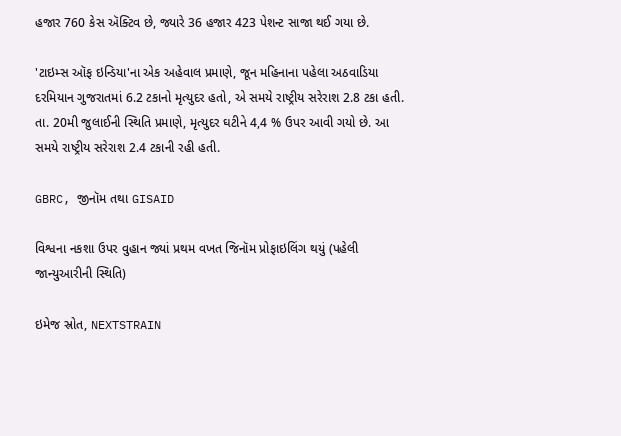હજાર 760 કેસ ઍક્ટિવ છે, જ્યારે 36 હજાર 423 પેશન્ટ સાજા થઈ ગયા છે.

'ટાઇમ્સ ઑફ ઇન્ડિયા'ના એક અહેવાલ પ્રમાણે, જૂન મહિનાના પહેલા અઠવાડિયા દરમિયાન ગુજરાતમાં 6.2 ટકાનો મૃત્યુદર હતો, એ સમયે રાષ્ટ્રીય સરેરાશ 2.8 ટકા હતી. તા. 20મી જુલાઈની સ્થિતિ પ્રમાણે, મૃત્યુદર ઘટીને 4,4 % ઉપર આવી ગયો છે. આ સમયે રાષ્ટ્રીય સરેરાશ 2.4 ટકાની રહી હતી.

GBRC, જીનૉમ તથા GISAID

વિશ્વના નકશા ઉપર વુહાન જ્યાં પ્રથમ વખત જિનૉમ પ્રોફાઇલિંગ થયું (પહેલી જાન્યુઆરીની સ્થિતિ)

ઇમેજ સ્રોત, NEXTSTRAIN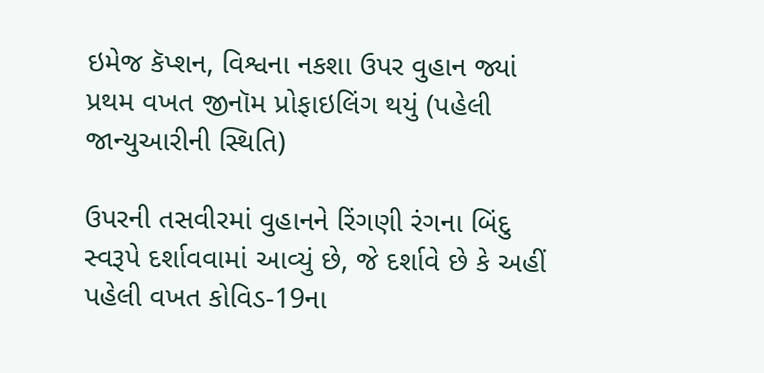ઇમેજ કૅપ્શન, વિશ્વના નકશા ઉપર વુહાન જ્યાં પ્રથમ વખત જીનૉમ પ્રોફાઇલિંગ થયું (પહેલી જાન્યુઆરીની સ્થિતિ)

ઉપરની તસવીરમાં વુહાનને રિંગણી રંગના બિંદુ સ્વરૂપે દર્શાવવામાં આવ્યું છે, જે દર્શાવે છે કે અહીં પહેલી વખત કોવિડ-19ના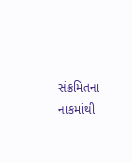સંક્રમિતના નાકમાંથી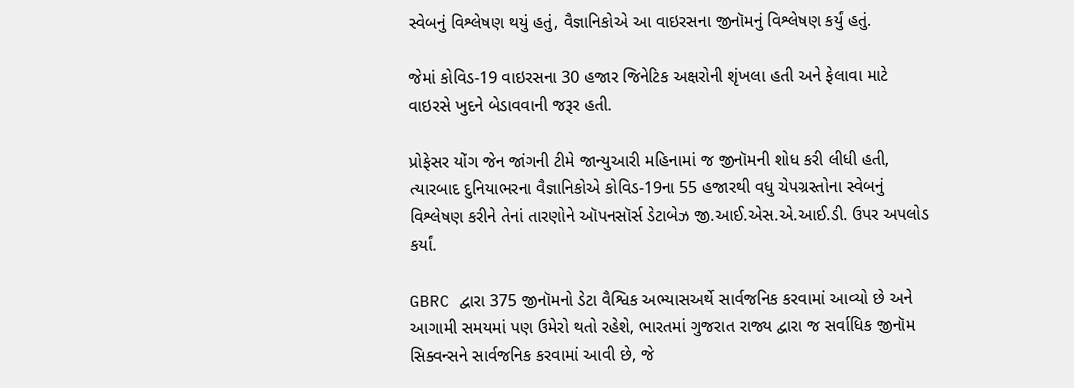સ્વેબનું વિશ્લેષણ થયું હતું, વૈજ્ઞાનિકોએ આ વાઇરસના જીનૉમનું વિશ્લેષણ કર્યું હતું.

જેમાં કોવિડ-19 વાઇરસના 30 હજાર જિનેટિક અક્ષરોની શૃંખલા હતી અને ફેલાવા માટે વાઇરસે ખુદને બેડાવવાની જરૂર હતી.

પ્રોફેસર યોંગ જેન જાંગની ટીમે જાન્યુઆરી મહિનામાં જ જીનૉમની શોધ કરી લીધી હતી, ત્યારબાદ દુનિયાભરના વૈજ્ઞાનિકોએ કોવિડ-19ના 55 હજારથી વધુ ચેપગ્રસ્તોના સ્વેબનું વિશ્લેષણ કરીને તેનાં તારણોને ઑપનસૉર્સ ડેટાબેઝ જી.આઈ.એસ.એ.આઈ.ડી. ઉપર અપલોડ કર્યાં.

GBRC દ્વારા 375 જીનૉમનો ડેટા વૈશ્વિક અભ્યાસઅર્થે સાર્વજનિક કરવામાં આવ્યો છે અને આગામી સમયમાં પણ ઉમેરો થતો રહેશે, ભારતમાં ગુજરાત રાજ્ય દ્વારા જ સર્વાધિક જીનૉમ સિક્વન્સને સાર્વજનિક કરવામાં આવી છે, જે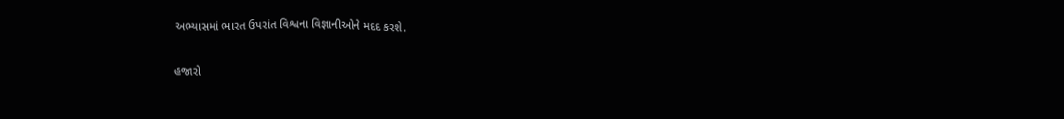અભ્યાસમાં ભારત ઉપરાંત વિશ્વના વિજ્ઞાનીઓને મદદ કરશે.

હજારો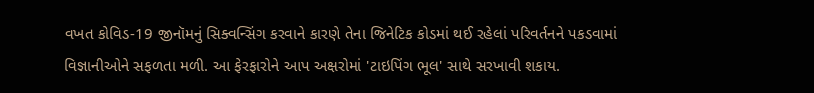વખત કોવિડ-19 જીનૉમનું સિક્વન્સિંગ કરવાને કારણે તેના જિનેટિક કોડમાં થઈ રહેલાં પરિવર્તનને પકડવામાં વિજ્ઞાનીઓને સફળતા મળી. આ ફેરફારોને આપ અક્ષરોમાં 'ટાઇપિંગ ભૂલ' સાથે સરખાવી શકાય.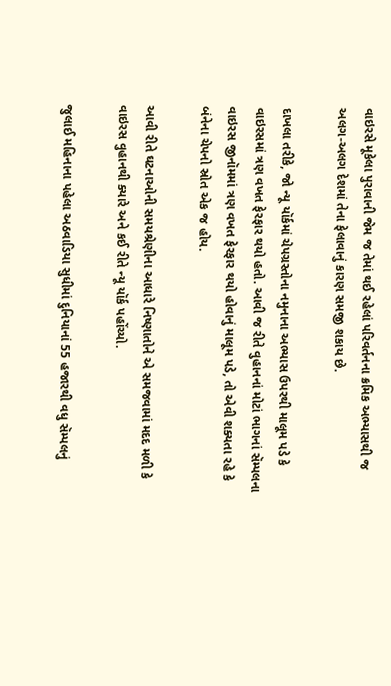વાઇરસે મૂકેલા પુરાવાની જેમ જ તેમાં થઈ રહેલાં પરિવર્તનના ક્રમિક અભ્યાસથી જ અલગ-અલગ દેશમાં તેના ફેલાવાનું કારણ સમજી શકાય છે.

દાખલા તરીકે, જો ન્યૂ યૉર્કમાં ચેપગ્રસ્તોના નમુનાના અભ્યાસ ઉપરથી માલૂમ પડે કે વાઇરસમાં ત્રણ વખત ફેરફાર થયો હતો. આવી જ રીતે વુહાનનાં મોટાં ભાગનાં સૅમ્પલના વાઇરસ જીનૉમમાં ત્રણ વખત ફેરફાર થયો હોવાનું માલૂમ પડે, તો એવી શક્યતા રહે કે બંનેના ચેપનો સ્રોત એક જ હોય.

આવી રીતે ઘટનાઓની સમયશ્રેણીના આધારે નિષ્ણાતોને એ સમજવામાં મદદ મળી કે વાઇરસ વુહાનથી ક્યારે અને કઈ રીતે ન્યૂ યૉર્ક પહોંચ્યો.

જુલાઈ મહિનાના પહેલા અઠવાડિયા સુધીમાં દુનિયાનાં 55 હજારથી વધુ સૅમ્પલનું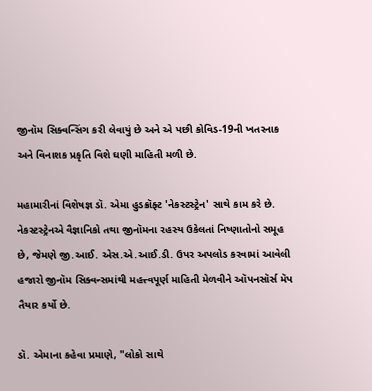જીનૉમ સિક્વન્સિંગ કરી લેવાયું છે અને એ પછી કોવિડ-19ની ખતરનાક અને વિનાશક પ્રકૃતિ વિશે ઘણી માહિતી મળી છે.

મહામારીનાં વિશેષજ્ઞ ડૉ. એમા હુડક્રૉફ્ટ 'નેકસ્ટસ્ટ્રેન' સાથે કામ કરે છે. નેકસ્ટસ્ટ્રેનએ વૈજ્ઞાનિકો તથા જીનૉમના રહસ્ય ઉકેલતાં નિષ્ણાતોનો સમૂહ છે, જેમણે જી.આઈ. એસ.એ.આઈ.ડી. ઉપર અપલોડ કરવામાં આવેલી હજારો જીનૉમ સિક્વન્સમાંથી મહત્ત્વપૂર્ણ માહિતી મેળવીને ઑપનસૉર્સ મૅપ તૈયાર કર્યો છે.

ડૉ. એમાના કહેવા પ્રમાણે, "લોકો સાથે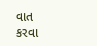વાત કરવા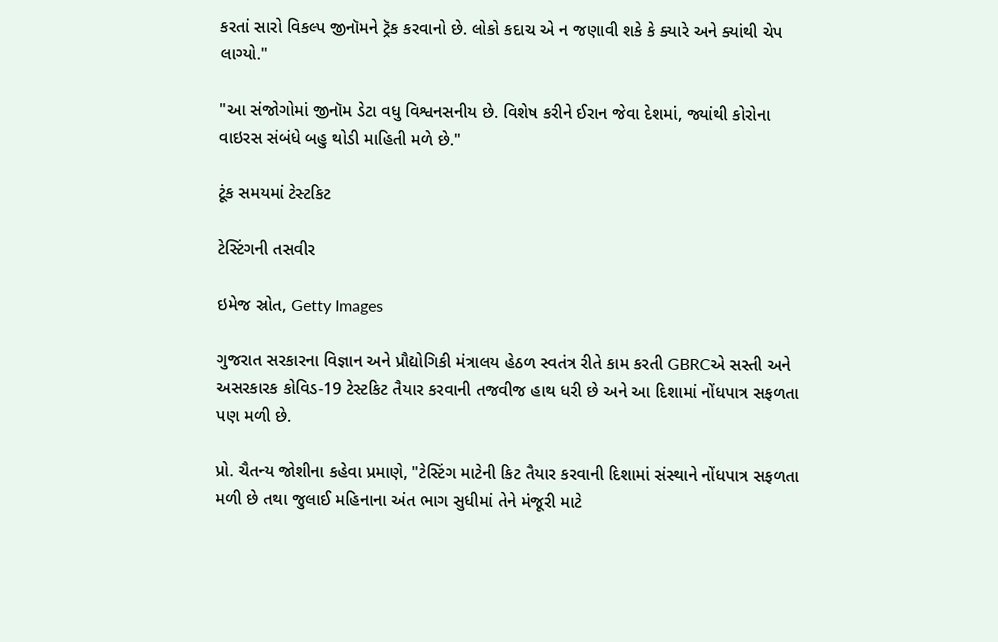કરતાં સારો વિકલ્પ જીનૉમને ટ્રૅક કરવાનો છે. લોકો કદાચ એ ન જણાવી શકે કે ક્યારે અને ક્યાંથી ચેપ લાગ્યો."

"આ સંજોગોમાં જીનૉમ ડેટા વધુ વિશ્વનસનીય છે. વિશેષ કરીને ઈરાન જેવા દેશમાં, જ્યાંથી કોરોના વાઇરસ સંબંધે બહુ થોડી માહિતી મળે છે."

ટૂંક સમયમાં ટેસ્ટકિટ

ટેસ્ટિંગની તસવીર

ઇમેજ સ્રોત, Getty Images

ગુજરાત સરકારના વિજ્ઞાન અને પ્રૌદ્યોગિકી મંત્રાલય હેઠળ સ્વતંત્ર રીતે કામ કરતી GBRCએ સસ્તી અને અસરકારક કોવિડ-19 ટેસ્ટકિટ તૈયાર કરવાની તજવીજ હાથ ધરી છે અને આ દિશામાં નોંધપાત્ર સફળતા પણ મળી છે.

પ્રો. ચૈતન્ય જોશીના કહેવા પ્રમાણે, "ટેસ્ટિંગ માટેની કિટ તૈયાર કરવાની દિશામાં સંસ્થાને નોંધપાત્ર સફળતા મળી છે તથા જુલાઈ મહિનાના અંત ભાગ સુધીમાં તેને મંજૂરી માટે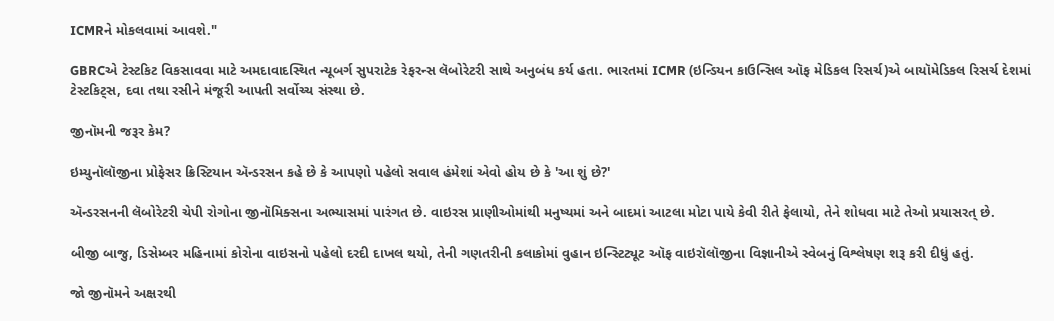ICMRને મોકલવામાં આવશે."

GBRCએ ટેસ્ટકિટ વિકસાવવા માટે અમદાવાદસ્થિત ન્યૂબર્ગ સુપરાટેક રેફરન્સ લૅબોરેટરી સાથે અનુબંધ કર્ય હતા. ભારતમાં ICMR (ઇન્ડિયન કાઉન્સિલ ઑફ મેડિકલ રિસર્ચ)એ બાયૉમેડિકલ રિસર્ચ દેશમાં ટેસ્ટકિટ્સ, દવા તથા રસીને મંજૂરી આપતી સર્વોચ્ચ સંસ્થા છે.

જીનૉમની જરૂર કેમ?

ઇમ્યુનૉલૉજીના પ્રોફેસર ક્રિસ્ટિયાન ઍન્ડરસન કહે છે કે આપણો પહેલો સવાલ હંમેશાં એવો હોય છે કે 'આ શું છે?'

ઍન્ડરસનની લૅબોરેટરી ચેપી રોગોના જીનૉમિક્સના અભ્યાસમાં પારંગત છે. વાઇરસ પ્રાણીઓમાંથી મનુષ્યમાં અને બાદમાં આટલા મોટા પાયે કેવી રીતે ફેલાયો, તેને શોધવા માટે તેઓ પ્રયાસરત્ છે.

બીજી બાજુ, ડિસેમ્બર મહિનામાં કોરોના વાઇસનો પહેલો દરદી દાખલ થયો, તેની ગણતરીની કલાકોમાં વુહાન ઇન્સ્ટિટ્યૂટ ઑફ વાઇરૉલૉજીના વિજ્ઞાનીએ સ્વેબનું વિશ્લેષણ શરૂ કરી દીધું હતું.

જો જીનૉમને અક્ષરથી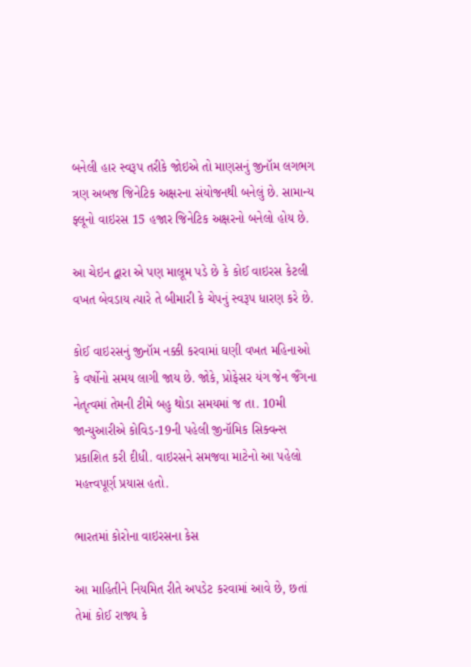બનેલી હાર સ્વરૂપ તરીકે જોઇએ તો માણસનું જીનૉમ લગભગ ત્રણ અબજ જિનેટિક અક્ષરના સંયોજનથી બનેલું છે. સામાન્ય ફ્લૂનો વાઇરસ 15 હજાર જિનેટિક અક્ષરનો બનેલો હોય છે.

આ ચેઇન દ્વારા એ પણ માલૂમ પડે છે કે કોઈ વાઇરસ કેટલી વખત બેવડાય ત્યારે તે બીમારી કે ચેપનું સ્વરૂપ ધારણ કરે છે.

કોઈ વાઇરસનું જીનૉમ નક્કી કરવામાં ઘણી વખત મહિનાઓ કે વર્ષોનો સમય લાગી જાય છે. જોકે, પ્રોફેસર યંગ જેન જૈંગના નેતૃત્વમાં તેમની ટીમે બહુ થોડા સમયમાં જ તા. 10મી જાન્યુઆરીએ કોવિડ-19ની પહેલી જીનૉમિક સિક્વન્સ પ્રકાશિત કરી દીધી. વાઇરસને સમજવા માટેનો આ પહેલો મહત્ત્વપૂર્ણ પ્રયાસ હતો.

ભારતમાં કોરોના વાઇરસના કેસ

આ માહિતીને નિયમિત રીતે અપડેટ કરવામાં આવે છે, છતાં તેમાં કોઈ રાજ્ય કે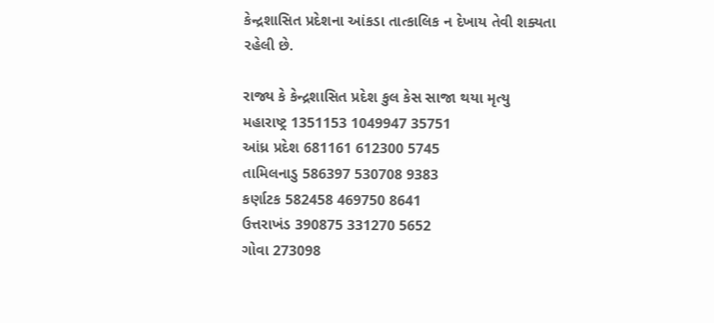કેન્દ્રશાસિત પ્રદેશના આંકડા તાત્કાલિક ન દેખાય તેવી શક્યતા રહેલી છે.

રાજ્ય કે કેન્દ્રશાસિત પ્રદેશ કુલ કેસ સાજા થયા મૃત્યુ
મહારાષ્ટ્ર 1351153 1049947 35751
આંધ્ર પ્રદેશ 681161 612300 5745
તામિલનાડુ 586397 530708 9383
કર્ણાટક 582458 469750 8641
ઉત્તરાખંડ 390875 331270 5652
ગોવા 273098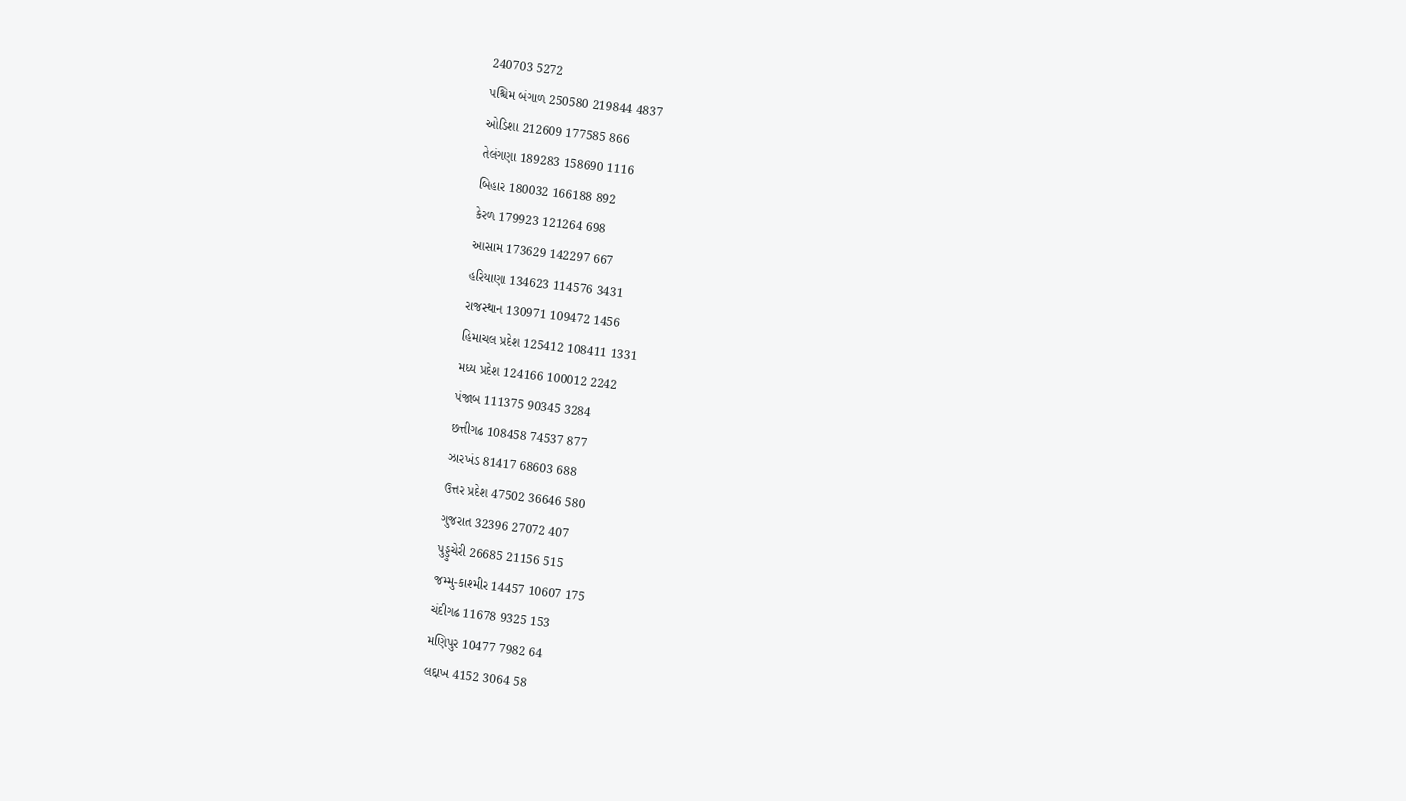240703 5272
પશ્ચિમ બંગાળ 250580 219844 4837
ઓડિશા 212609 177585 866
તેલંગણા 189283 158690 1116
બિહાર 180032 166188 892
કેરળ 179923 121264 698
આસામ 173629 142297 667
હરિયાણા 134623 114576 3431
રાજસ્થાન 130971 109472 1456
હિમાચલ પ્રદેશ 125412 108411 1331
મધ્ય પ્રદેશ 124166 100012 2242
પંજાબ 111375 90345 3284
છત્તીગઢ 108458 74537 877
ઝારખંડ 81417 68603 688
ઉત્તર પ્રદેશ 47502 36646 580
ગુજરાત 32396 27072 407
પુડ્ડુચેરી 26685 21156 515
જમ્મુ-કાશ્મીર 14457 10607 175
ચંદીગઢ 11678 9325 153
મણિપુર 10477 7982 64
લદ્દાખ 4152 3064 58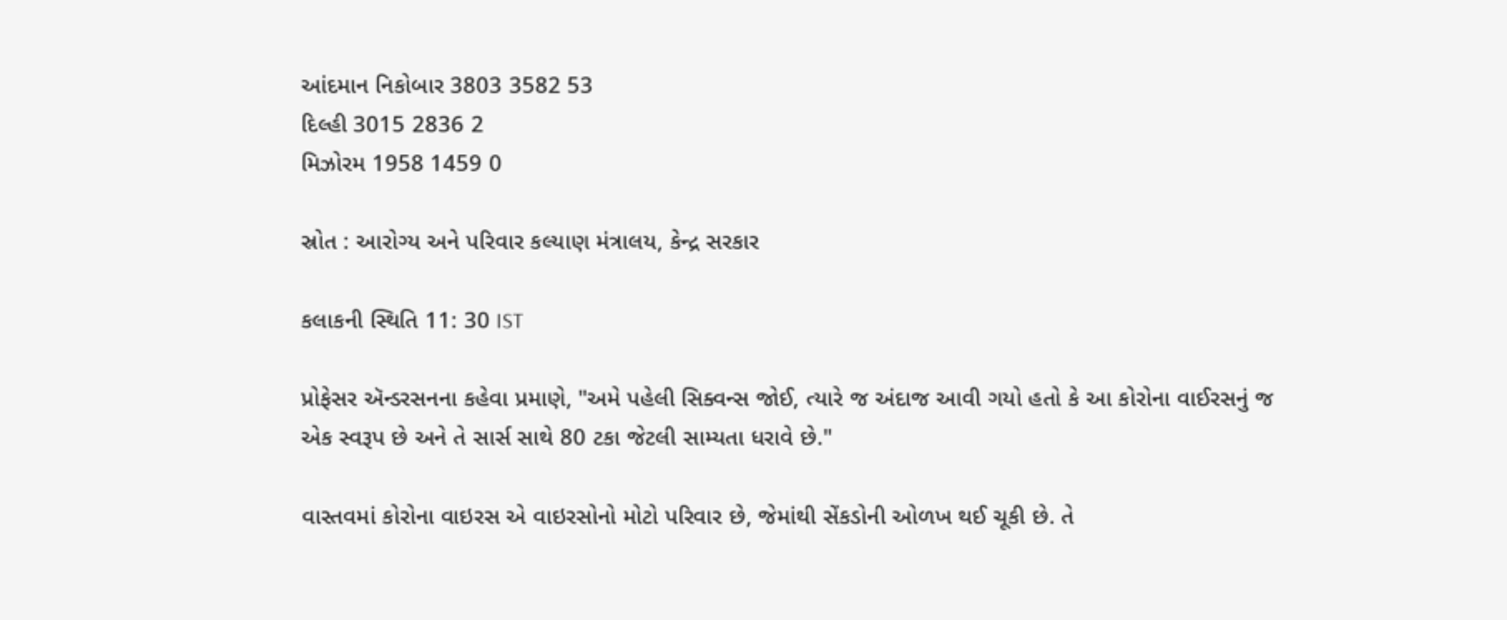આંદમાન નિકોબાર 3803 3582 53
દિલ્હી 3015 2836 2
મિઝોરમ 1958 1459 0

સ્રોત : આરોગ્ય અને પરિવાર કલ્યાણ મંત્રાલય, કેન્દ્ર સરકાર

કલાકની સ્થિતિ 11: 30 IST

પ્રોફેસર ઍન્ડરસનના કહેવા પ્રમાણે, "અમે પહેલી સિક્વન્સ જોઈ, ત્યારે જ અંદાજ આવી ગયો હતો કે આ કોરોના વાઈરસનું જ એક સ્વરૂપ છે અને તે સાર્સ સાથે 80 ટકા જેટલી સામ્યતા ધરાવે છે."

વાસ્તવમાં કોરોના વાઇરસ એ વાઇરસોનો મોટો પરિવાર છે, જેમાંથી સેંકડોની ઓળખ થઈ ચૂકી છે. તે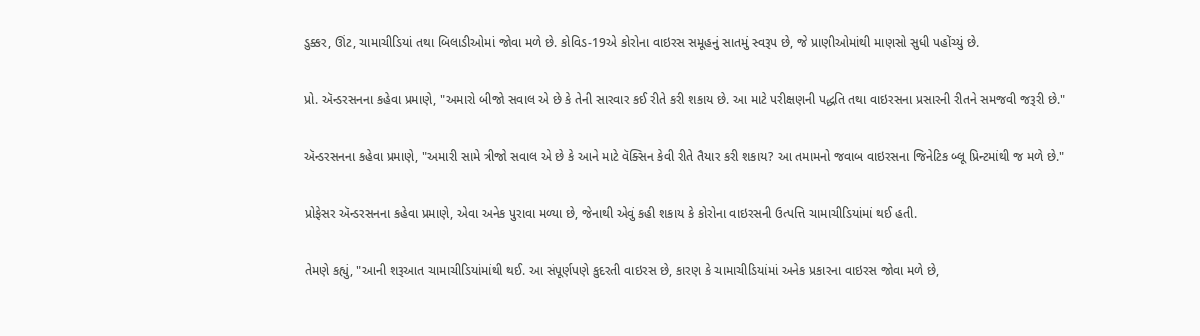ડુક્કર, ઊંટ, ચામાચીડિયાં તથા બિલાડીઓમાં જોવા મળે છે. કોવિડ-19એ કોરોના વાઇરસ સમૂહનું સાતમું સ્વરૂપ છે, જે પ્રાણીઓમાંથી માણસો સુધી પહોંચ્યું છે.

પ્રો. ઍન્ડરસનના કહેવા પ્રમાણે, "અમારો બીજો સવાલ એ છે કે તેની સારવાર કઈ રીતે કરી શકાય છે. આ માટે પરીક્ષણની પદ્ધતિ તથા વાઇરસના પ્રસારની રીતને સમજવી જરૂરી છે."

ઍન્ડરસનના કહેવા પ્રમાણે, "અમારી સામે ત્રીજો સવાલ એ છે કે આને માટે વૅક્સિન કેવી રીતે તૈયાર કરી શકાય? આ તમામનો જવાબ વાઇરસના જિનેટિક બ્લૂ પ્રિન્ટમાંથી જ મળે છે."

પ્રોફેસર ઍન્ડરસનના કહેવા પ્રમાણે, એવા અનેક પુરાવા મળ્યા છે, જેનાથી એવું કહી શકાય કે કોરોના વાઇરસની ઉત્પત્તિ ચામાચીડિયાંમાં થઈ હતી.

તેમણે કહ્યું, "આની શરૂઆત ચામાચીડિયાંમાંથી થઈ. આ સંપૂર્ણપણે કુદરતી વાઇરસ છે, કારણ કે ચામાચીડિયાંમાં અનેક પ્રકારના વાઇરસ જોવા મળે છે,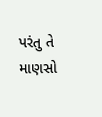પરંતુ તે માણસો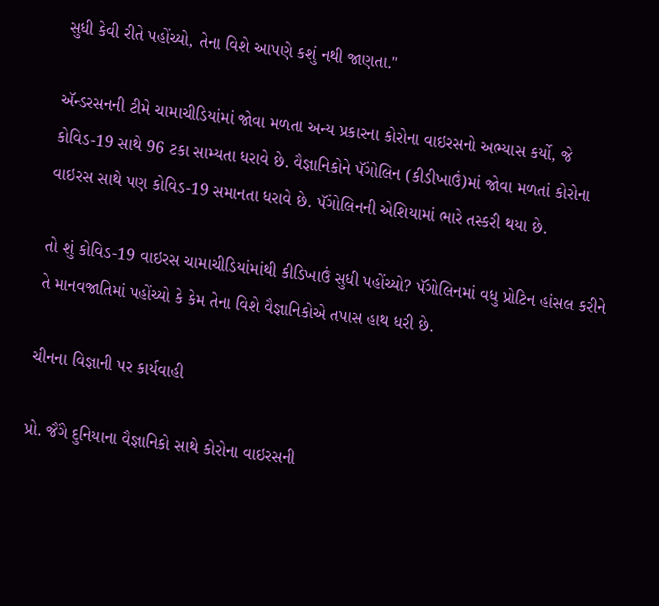સુધી કેવી રીતે પહોંચ્યો, તેના વિશે આપણે કશું નથી જાણતા."

ઍન્ડરસનની ટીમે ચામાચીડિયાંમાં જોવા મળતા અન્ય પ્રકારના કોરોના વાઇરસનો અભ્યાસ કર્યો, જે કોવિડ-19 સાથે 96 ટકા સામ્યતા ધરાવે છે. વૈજ્ઞાનિકોને પૅંગોલિન (કીડીખાઉં)માં જોવા મળતાં કોરોના વાઇરસ સાથે પણ કોવિડ-19 સમાનતા ધરાવે છે. પૅંગોલિનની એશિયામાં ભારે તસ્કરી થયા છે.

તો શું કોવિડ-19 વાઇરસ ચામાચીડિયાંમાંથી કીડિખાઉં સુધી પહોંચ્યો? પૅંગોલિનમાં વધુ પ્રોટિન હાંસલ કરીને તે માનવજાતિમાં પહોંચ્યો કે કેમ તેના વિશે વૈજ્ઞાનિકોએ તપાસ હાથ ધરી છે.

ચીનના વિજ્ઞાની પર કાર્યવાહી

પ્રો. જૈંગે દુનિયાના વૈજ્ઞાનિકો સાથે કોરોના વાઇરસની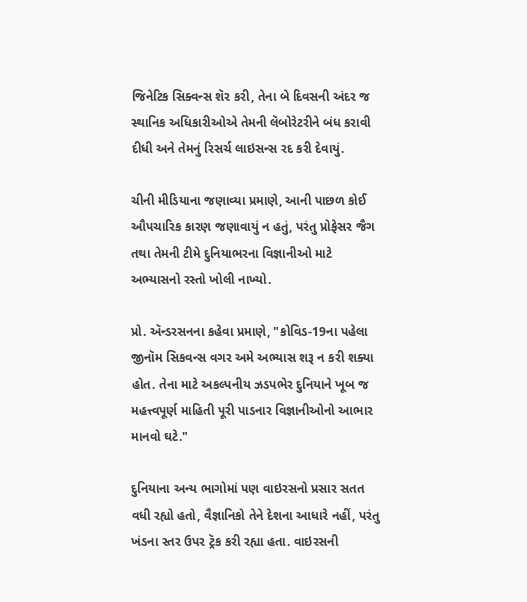જિનેટિક સિક્વન્સ શૅર કરી, તેના બે દિવસની અંદર જ સ્થાનિક અધિકારીઓએ તેમની લૅબોરેટરીને બંધ કરાવી દીધી અને તેમનું રિસર્ચ લાઇસન્સ રદ કરી દેવાયું.

ચીની મીડિયાના જણાવ્યા પ્રમાણે, આની પાછળ કોઈ ઔપચારિક કારણ જણાવાયું ન હતું, પરંતુ પ્રોફેસર જૈગ તથા તેમની ટીમે દુનિયાભરના વિજ્ઞાનીઓ માટે અભ્યાસનો રસ્તો ખોલી નાખ્યો.

પ્રો. ઍન્ડરસનના કહેવા પ્રમાણે, "કોવિડ-19ના પહેલા જીનૉમ સિકવન્સ વગર અમે અભ્યાસ શરૂ ન કરી શક્યા હોત. તેના માટે અકલ્પનીય ઝડપભેર દુનિયાને ખૂબ જ મહત્ત્વપૂર્ણ માહિતી પૂરી પાડનાર વિજ્ઞાનીઓનો આભાર માનવો ઘટે."

દુનિયાના અન્ય ભાગોમાં પણ વાઇરસનો પ્રસાર સતત વધી રહ્યો હતો, વૈજ્ઞાનિકો તેને દેશના આધારે નહીં, પરંતુ ખંડના સ્તર ઉપર ટ્રૅક કરી રહ્યા હતા. વાઇરસની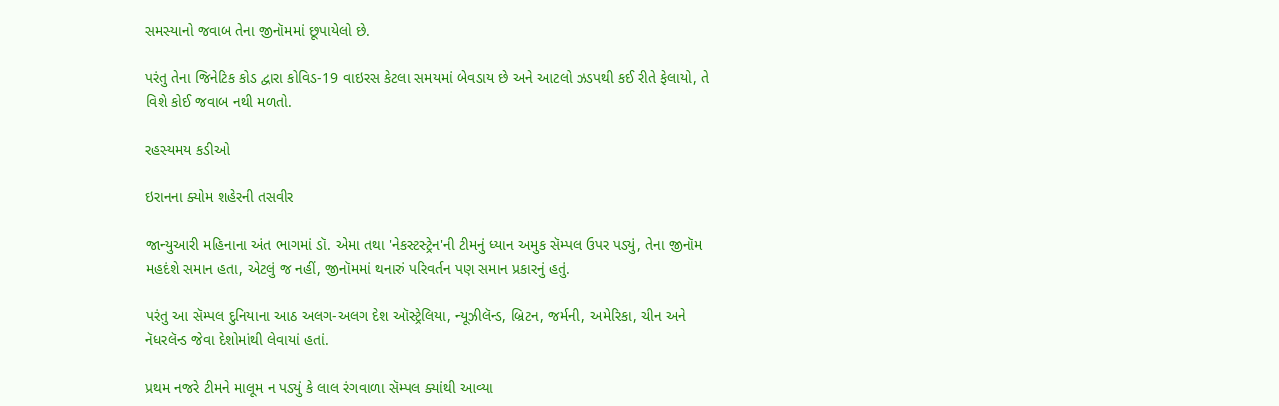સમસ્યાનો જવાબ તેના જીનૉમમાં છૂપાયેલો છે.

પરંતુ તેના જિનેટિક કોડ દ્વારા કોવિડ-19 વાઇરસ કેટલા સમયમાં બેવડાય છે અને આટલો ઝડપથી કઈ રીતે ફેલાયો, તે વિશે કોઈ જવાબ નથી મળતો.

રહસ્યમય કડીઓ

ઇરાનના ક્યોમ શહેરની તસવીર

જાન્યુઆરી મહિનાના અંત ભાગમાં ડૉ. એમા તથા 'નેકસ્ટસ્ટ્રેન'ની ટીમનું ધ્યાન અમુક સૅમ્પલ ઉપર પડ્યું, તેના જીનૉમ મહદંશે સમાન હતા, એટલું જ નહીં, જીનૉમમાં થનારું પરિવર્તન પણ સમાન પ્રકારનું હતું.

પરંતુ આ સૅમ્પલ દુનિયાના આઠ અલગ-અલગ દેશ ઑસ્ટ્રેલિયા, ન્યૂઝીલૅન્ડ, બ્રિટન, જર્મની, અમેરિકા, ચીન અને નૅધરલૅન્ડ જેવા દેશોમાંથી લેવાયાં હતાં.

પ્રથમ નજરે ટીમને માલૂમ ન પડ્યું કે લાલ રંગવાળા સૅમ્પલ ક્યાંથી આવ્યા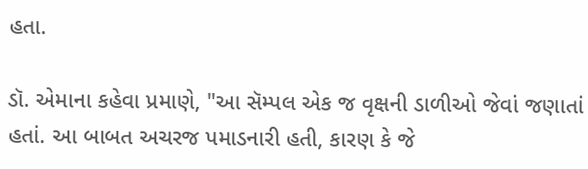હતા.

ડૉ. એમાના કહેવા પ્રમાણે, "આ સૅમ્પલ એક જ વૃક્ષની ડાળીઓ જેવાં જણાતાં હતાં. આ બાબત અચરજ પમાડનારી હતી, કારણ કે જે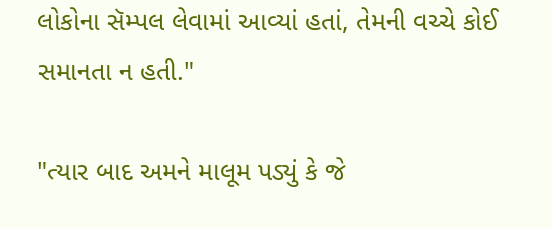લોકોના સૅમ્પલ લેવામાં આવ્યાં હતાં, તેમની વચ્ચે કોઈ સમાનતા ન હતી."

"ત્યાર બાદ અમને માલૂમ પડ્યું કે જે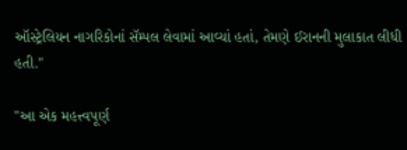ઑસ્ટ્રેલિયન નાગરિકોનાં સૅમ્પલ લેવામાં આવ્યાં હતાં, તેમણે ઈરાનની મુલાકાત લીધી હતી."

"આ એક મહત્ત્વપૂર્ણ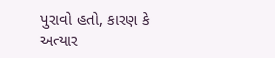પુરાવો હતો, કારણ કે અત્યાર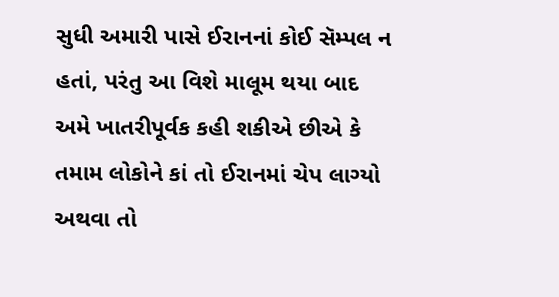સુધી અમારી પાસે ઈરાનનાં કોઈ સૅમ્પલ ન હતાં, પરંતુ આ વિશે માલૂમ થયા બાદ અમે ખાતરીપૂર્વક કહી શકીએ છીએ કે તમામ લોકોને કાં તો ઈરાનમાં ચેપ લાગ્યો અથવા તો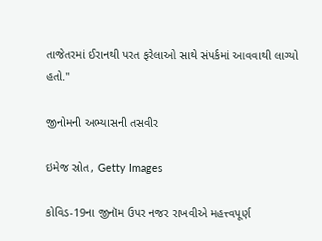તાજેતરમાં ઈરાનથી પરત ફરેલાઓ સાથે સંપર્કમાં આવવાથી લાગ્યો હતો."

જીનોમની અભ્યાસની તસવીર

ઇમેજ સ્રોત, Getty Images

કોવિડ-19ના જીનૉમ ઉપર નજર રાખવીએ મહત્ત્વપૂર્ણ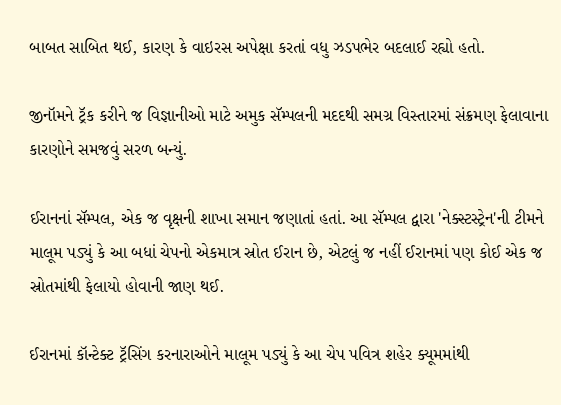બાબત સાબિત થઈ, કારણ કે વાઇરસ અપેક્ષા કરતાં વધુ ઝડપભેર બદલાઈ રહ્યો હતો.

જીનૉમને ટ્રૅક કરીને જ વિજ્ઞાનીઓ માટે અમુક સૅમ્પલની મદદથી સમગ્ર વિસ્તારમાં સંક્રમણ ફેલાવાના કારણોને સમજવું સરળ બન્યું.

ઈરાનનાં સૅમ્પલ, એક જ વૃક્ષની શાખા સમાન જણાતાં હતાં. આ સૅમ્પલ દ્વારા 'નેક્સ્ટસ્ટ્રેન'ની ટીમને માલૂમ પડ્યું કે આ બધાં ચેપનો એકમાત્ર સ્રોત ઈરાન છે, એટલું જ નહીં ઈરાનમાં પણ કોઈ એક જ સ્રોતમાંથી ફેલાયો હોવાની જાણ થઈ.

ઈરાનમાં કૉન્ટેક્ટ ટ્રૅસિંગ કરનારાઓને માલૂમ પડ્યું કે આ ચેપ પવિત્ર શહેર ક્યૂમમાંથી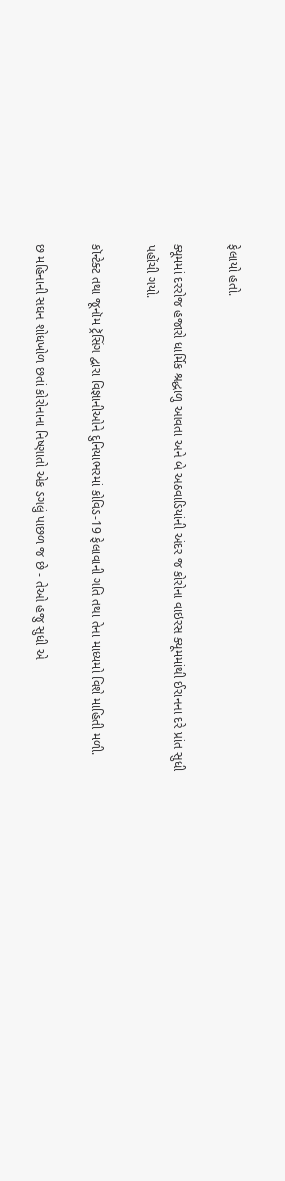ફેલાયો હતો.

ક્યૂમમાં દરરોજ હજારો ધાર્મિક શ્રદ્ધાળુ આવતા અને બે અઠવાડિયાંની અંદર જ કોરોના વાઇરસ ક્યૂમમાંથી ઈરાનના દરે પ્રાંત સુધી પહોંચી ગયો.

કૉન્ટેક્ટ તથા જૂનૉમ ટ્રૅસિંગ દ્વારા વિજ્ઞાનીઓને દુનિયાભરમાં કોવિડ-19 ફેલાવાની ગતિ તથા તેના માધ્યમો વિશે માહિતી મળી.

છ મહિનાની સઘન શોધખોળ છતાં કોરોનાના નિષ્ણાતો એક ડગલું પાછળ જ છે - તેઓ હજુ સુધી એ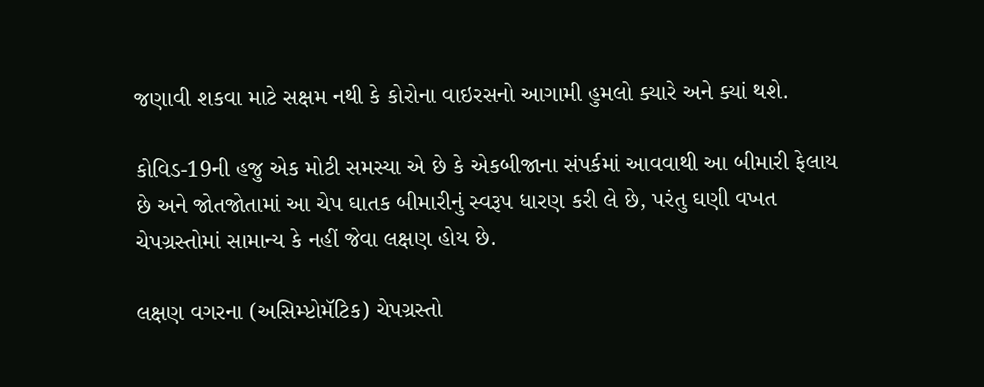જણાવી શકવા માટે સક્ષમ નથી કે કોરોના વાઇરસનો આગામી હુમલો ક્યારે અને ક્યાં થશે.

કોવિડ-19ની હજુ એક મોટી સમસ્યા એ છે કે એકબીજાના સંપર્કમાં આવવાથી આ બીમારી ફેલાય છે અને જોતજોતામાં આ ચેપ ઘાતક બીમારીનું સ્વરૂપ ધારણ કરી લે છે, પરંતુ ઘણી વખત ચેપગ્રસ્તોમાં સામાન્ય કે નહીં જેવા લક્ષણ હોય છે.

લક્ષણ વગરના (અસિમ્પ્ટોમૅટિક) ચેપગ્રસ્તો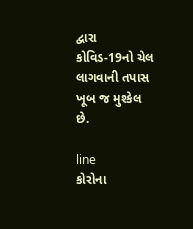દ્વારા કોવિડ-19નો ચેલ લાગવાની તપાસ ખૂબ જ મુશ્કેલ છે.

line
કોરોના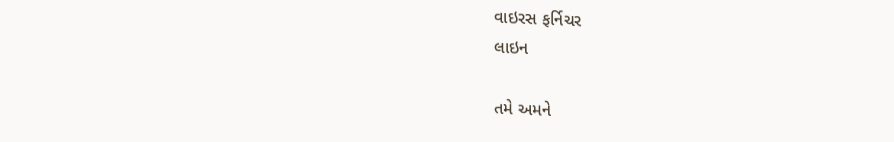વાઇરસ ફર્નિચર
લાઇન

તમે અમને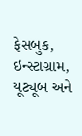ફેસબુક, ઇન્સ્ટાગ્રામ, યૂટ્યૂબ અને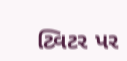ટ્વિટર પર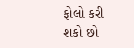ફોલો કરી શકો છો